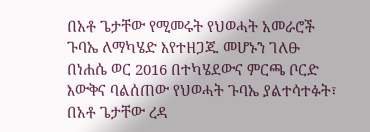በአቶ ጌታቸው የሚመሩት የህወሓት አመራሮች ጉባኤ ለማካሄድ እየተዘጋጁ መሆኑን ገለፁ
በነሐሴ ወር 2016 በተካሄደውና ምርጫ ቦርድ እውቅና ባልሰጠው የህወሓት ጉባኤ ያልተሳተፉት፣ በአቶ ጌታቸው ረዳ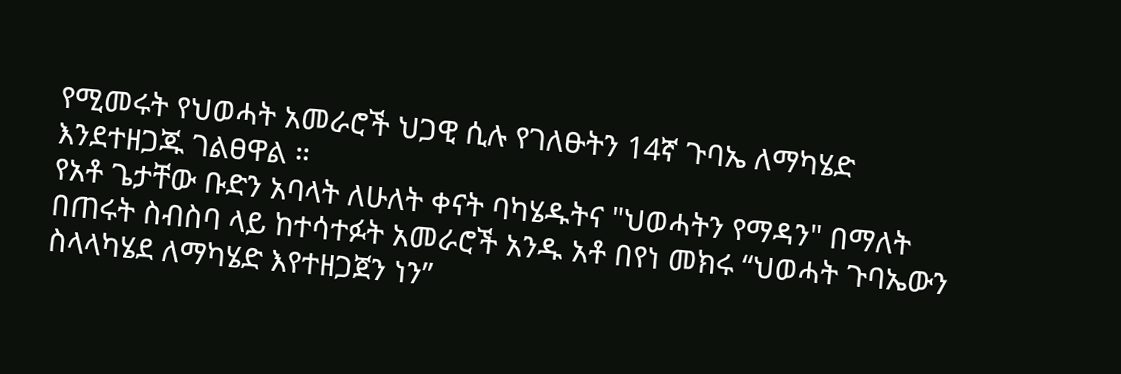የሚመሩት የህወሓት አመራሮች ህጋዊ ሲሉ የገለፁትን 14ኛ ጉባኤ ለማካሄድ እንደተዘጋጁ ገልፀዋል ።
የአቶ ጌታቸው ቡድን አባላት ለሁለት ቀናት ባካሄዱትና "ህወሓትን የማዳን" በማለት በጠሩት ስብስባ ላይ ከተሳተፉት አመራሮች አንዱ አቶ በየነ መክሩ “ህወሓት ጉባኤውን ስላላካሄደ ለማካሄድ እየተዘጋጀን ነን”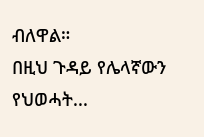ብለዋል።
በዚህ ጉዳይ የሌላኛውን የህወሓት...